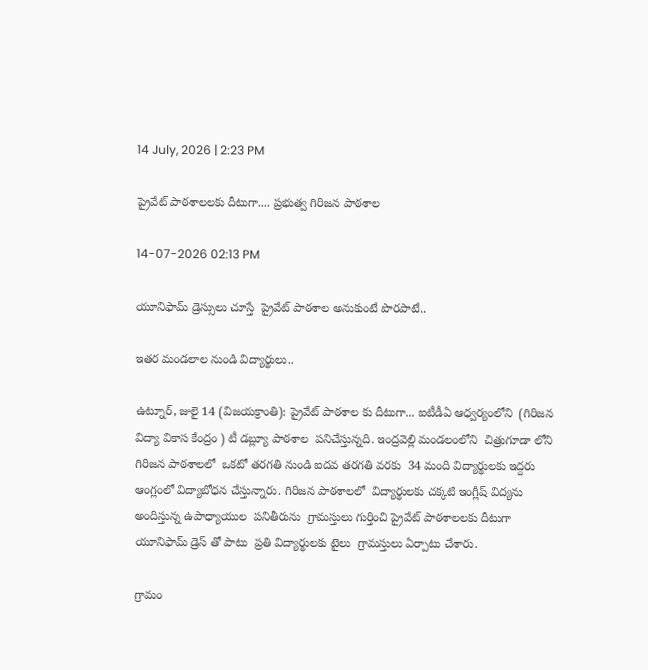14 July, 2026 | 2:23 PM

ప్రైవేట్ పాఠశాలలకు దీటుగా.... ప్రభుత్వ గిరిజన పాఠశాల

14-07-2026 02:13 PM

యూనిఫామ్ డ్రెస్సులు చూస్తే  ప్రైవేట్ పాఠశాల అనుకుంటే పొరపాటే..

ఇతర మండలాల నుండి విద్యార్థులు..

ఉట్నూర్, జులై 14 (విజయక్రాంతి): ప్రైవేట్ పాఠశాల కు దీటుగా... ఐటీడీఏ ఆధ్వర్యంలోని  (గిరిజన విద్యా వికాస కేంద్రం ) టీ డబ్ల్యూ పాఠశాల  పనిచేస్తున్నది. ఇంద్రవెల్లి మండలంలోని  చిత్రుగూడా లోని  గిరిజన పాఠశాలలో  ఒకటో తరగతి నుండి ఐదవ తరగతి వరకు  34 మంది విద్యార్థులకు ఇద్దరు ఆంగ్లంలో విద్యాబోధన చేస్తున్నారు. గిరిజన పాఠశాలలో  విద్యార్థులకు చక్కటి ఇంగ్లీష్ విద్యను అందిస్తున్న ఉపాధ్యాయుల  పనితీరును  గ్రామస్తులు గుర్తించి ప్రైవేట్ పాఠశాలలకు దీటుగా  యూనిఫామ్ డ్రెస్ తో పాటు  ప్రతి విద్యార్థులకు టైలు  గ్రామస్తులు ఏర్పాటు చేశారు.

గ్రామం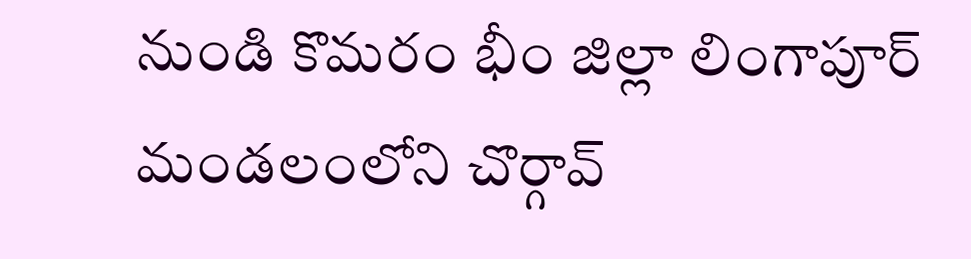నుండి కొమరం భీం జిల్లా లింగాపూర్ మండలంలోని చొర్గావ్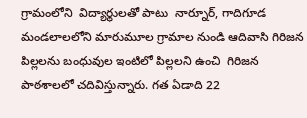గ్రామంలోని  విద్యార్థులతో పాటు  నార్నూర్, గాదిగూడ మండలాలలోని మారుమూల గ్రామాల నుండి ఆదివాసి గిరిజన పిల్లలను బంధువుల ఇంటిలో పిల్లలని ఉంచి  గిరిజన పాఠశాలలో చదివిస్తున్నారు. గత ఏడాది 22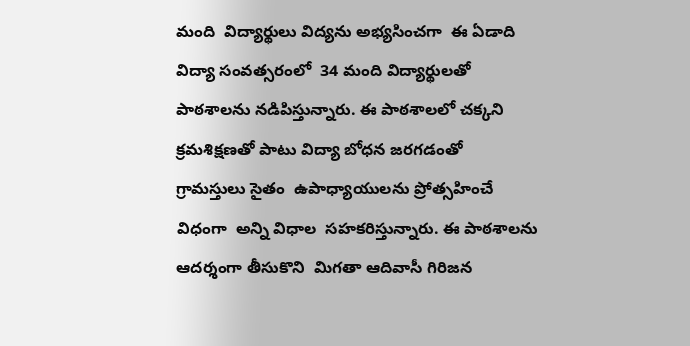మంది  విద్యార్థులు విద్యను అభ్యసించగా  ఈ ఏడాది విద్యా సంవత్సరంలో  34 మంది విద్యార్థులతో పాఠశాలను నడిపిస్తున్నారు. ఈ పాఠశాలలో చక్కని క్రమశిక్షణతో పాటు విద్యా బోధన జరగడంతో  గ్రామస్తులు సైతం  ఉపాధ్యాయులను ప్రోత్సహించే విధంగా  అన్ని విధాల  సహకరిస్తున్నారు. ఈ పాఠశాలను ఆదర్శంగా తీసుకొని  మిగతా ఆదివాసీ గిరిజన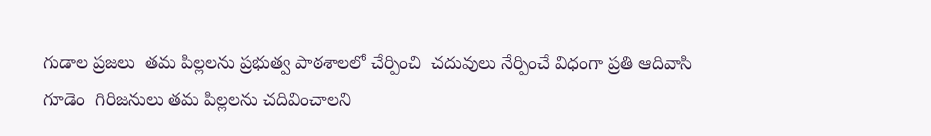గుడాల ప్రజలు  తమ పిల్లలను ప్రభుత్వ పాఠశాలలో చేర్పించి  చదువులు నేర్పించే విధంగా ప్రతి ఆదివాసి గూడెం  గిరిజనులు తమ పిల్లలను చదివించాలని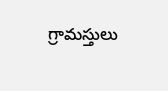గ్రామస్తులు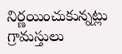నిర్ణయించుకున్నట్లు  గ్రామస్తులు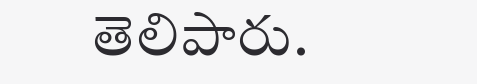తెలిపారు.